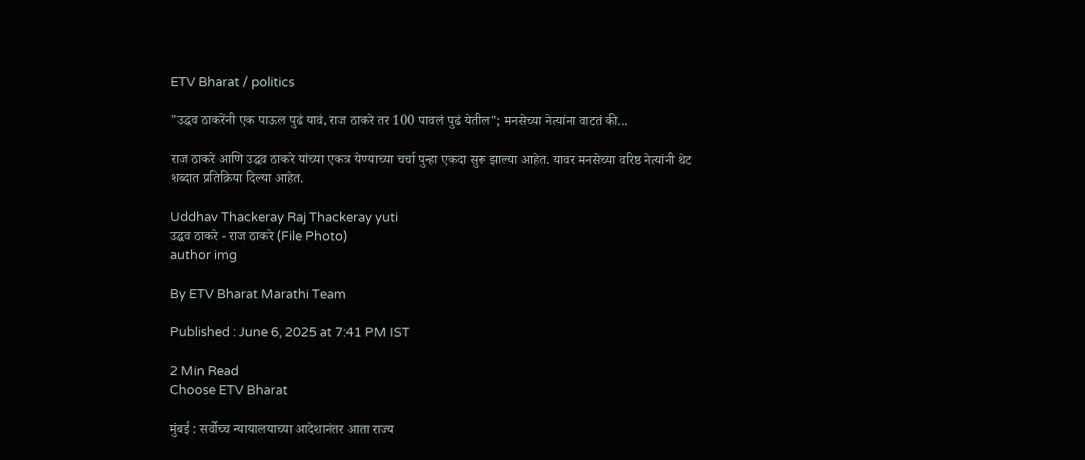ETV Bharat / politics

"उद्धव ठाकरेंनी एक पाऊल पुढं यावं, राज ठाकरे तर 100 पावलं पुढं येतील"; मनसेच्या नेत्यांना वाटतं की...

राज ठाकरे आणि उद्धव ठाकरे यांच्या एकत्र येण्याच्या चर्चा पुन्हा एकदा सुरू झाल्या आहेत. यावर मनसेच्या वरिष्ठ नेत्यांनी थेट शब्दात प्रतिक्रिया दिल्या आहेत.

Uddhav Thackeray Raj Thackeray yuti
उद्धव ठाकरे - राज ठाकरे (File Photo)
author img

By ETV Bharat Marathi Team

Published : June 6, 2025 at 7:41 PM IST

2 Min Read
Choose ETV Bharat

मुंबई : सर्वोच्च न्यायालयाच्या आदेशानंतर आता राज्य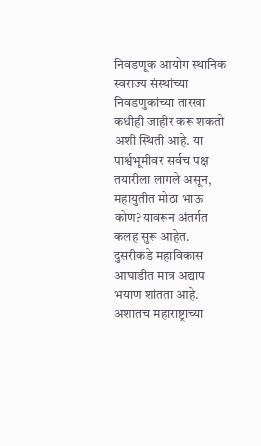निवडणूक आयोग स्थानिक स्वराज्य संस्थांच्या निवडणुकांच्या तारखा कधीही जाहीर करू शकतो अशी स्थिती आहे. या पार्श्वभूमीवर सर्वच पक्ष तयारीला लागले असून, महायुतीत मोठा भाऊ कोण? यावरून अंतर्गत कलह सुरू आहेत. दुसरीकडे महाविकास आघाडीत मात्र अद्याप भयाण शांतता आहे. अशातच महाराष्ट्राच्या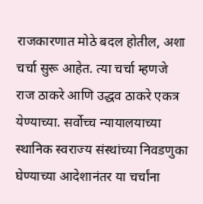राजकारणात मोठे बदल होतील, अशा चर्चा सुरू आहेत. त्या चर्चा म्हणजे राज ठाकरे आणि उद्धव ठाकरे एकत्र येण्याच्या. सर्वोच्च न्यायालयाच्या स्थानिक स्वराज्य संस्थांच्या निवडणुका घेण्याच्या आदेशानंतर या चर्चांना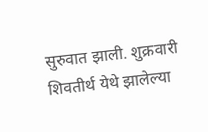सुरुवात झाली. शुक्रवारी शिवतीर्थ येथे झालेल्या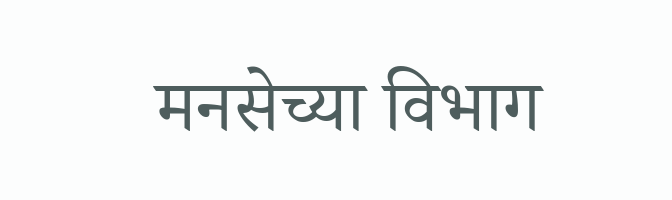मनसेच्या विभाग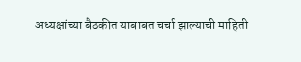अध्यक्षांच्या बैठकीत याबाबत चर्चा झाल्याची माहिती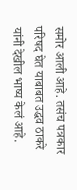समोर आली आहे. तसंच पत्रकार परिषद घेत याबाबत उद्धव ठाकरे यांनी देखील भाष्य केलं आहे.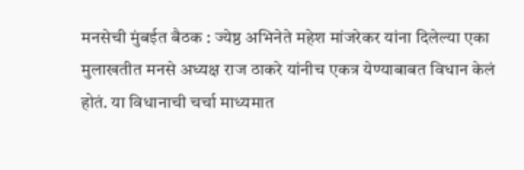मनसेची मुंबईत बैठक : ज्येष्ठ अभिनेते महेश मांजरेकर यांना दिलेल्या एका मुलाखतीत मनसे अध्यक्ष राज ठाकरे यांनीच एकत्र येण्याबाबत विधान केलं होतं. या विधानाची चर्चा माध्यमात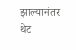झाल्यानंतर थेट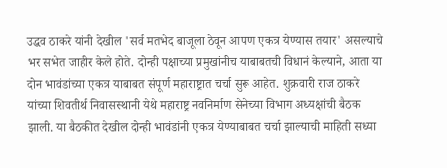उद्धव ठाकरे यांनी देखील 'सर्व मतभेद बाजूला ठेवून आपण एकत्र येण्यास तयार' असल्याचे भर सभेत जाहीर केले होते. दोन्ही पक्षाच्या प्रमुखांनीच याबाबतची विधानं केल्याने, आता या दोन भावंडांच्या एकत्र याबाबत संपूर्ण महाराष्ट्रात चर्चा सुरू आहेत. शुक्रवारी राज ठाकरे यांच्या शिवतीर्थ निवासस्थानी येथे महाराष्ट्र नवनिर्माण सेनेच्या विभाग अध्यक्षांची बैठक झाली. या बैठकीत देखील दोन्ही भावंडांनी एकत्र येण्याबाबत चर्चा झाल्याची माहिती सध्या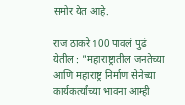समोर येत आहे.

राज ठाकरे 100 पावलं पुढं येतील : "महाराष्ट्रातील जनतेच्या आणि महाराष्ट्र निर्माण सेनेच्या कार्यकर्त्यांच्या भावना आम्ही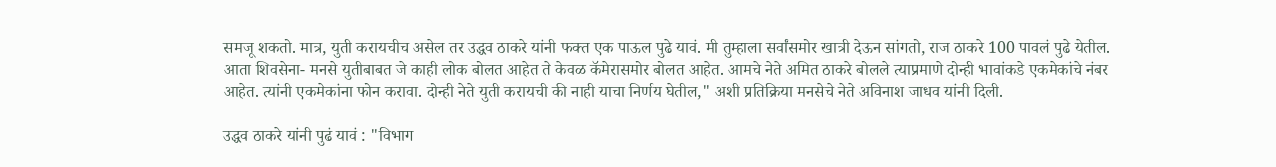समजू शकतो. मात्र, युती करायचीच असेल तर उद्धव ठाकरे यांनी फक्त एक पाऊल पुढे यावं. मी तुम्हाला सर्वांसमोर खात्री देऊन सांगतो, राज ठाकरे 100 पावलं पुढे येतील. आता शिवसेना- मनसे युतीबाबत जे काही लोक बोलत आहेत ते केवळ कॅमेरासमोर बोलत आहेत. आमचे नेते अमित ठाकरे बोलले त्याप्रमाणे दोन्ही भावांकडे एकमेकांचे नंबर आहेत. त्यांनी एकमेकांना फोन करावा. दोन्ही नेते युती करायची की नाही याचा निर्णय घेतील," अशी प्रतिक्रिया मनसेचे नेते अविनाश जाधव यांनी दिली.

उद्धव ठाकरे यांनी पुढं यावं : "विभाग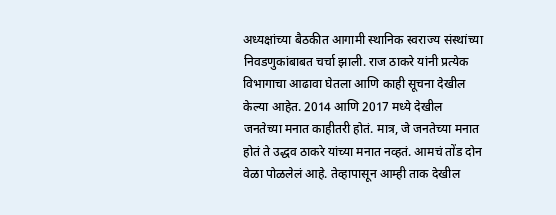अध्यक्षांच्या बैठकीत आगामी स्थानिक स्वराज्य संस्थांच्या निवडणुकांबाबत चर्चा झाली. राज ठाकरे यांनी प्रत्येक विभागाचा आढावा घेतला आणि काही सूचना देखील केल्या आहेत. 2014 आणि 2017 मध्ये देखील जनतेच्या मनात काहीतरी होतं. मात्र, जे जनतेच्या मनात होतं ते उद्धव ठाकरे यांच्या मनात नव्हतं. आमचं तोंड दोन वेळा पोळलेलं आहे. तेव्हापासून आम्ही ताक देखील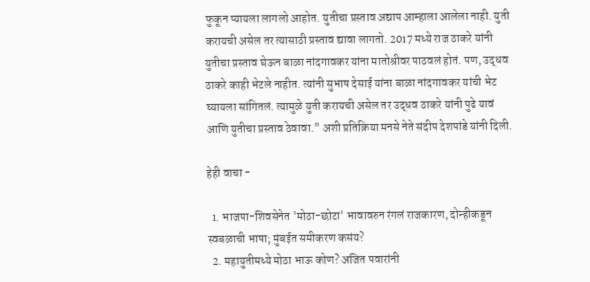फुकून प्यायला लागलो आहोत. युतीचा प्रस्ताव अद्याप आम्हाला आलेला नाही. युती करायची असेल तर त्यासाठी प्रस्ताव द्यावा लागतो. 2017 मध्ये राज ठाकरे यांनी युतीचा प्रस्ताव घेऊन बाळा नांदगावकर यांना मातोश्रीवर पाठवलं होतं. पण, उद्धव ठाकरे काही भेटले नाहीत. त्यांनी सुभाष देसाई यांना बाळा नांदगावकर यांची भेट घ्यायला सांगितलं. त्यामुळे युती करायची असेल तर उद्धव ठाकरे यांनी पुढे यावं आणि युतीचा प्रस्ताव ठेवावा." अशी प्रतिक्रिया मनसे नेते संदीप देशपांडे यांनी दिली.

हेही वाचा -

  1. भाजपा-शिवसेनेत 'मोठा-छोटा' भावावरुन रंगलं राजकारण, दोन्हीकडून स्वबळाची भाषा; मुंबईत समीकरण कसंय?
  2. महायुतीमध्ये मोठा भाऊ कोण? अजित पवारांनी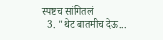स्पष्टच सांगितलं
  3. "थेट बातमीच देऊ...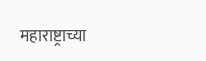महाराष्ट्राच्या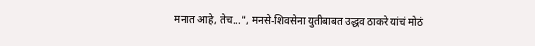मनात आहे, तेच...", मनसे-शिवसेना युतीबाबत उद्धव ठाकरे यांचं मोठं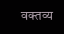वक्तव्य